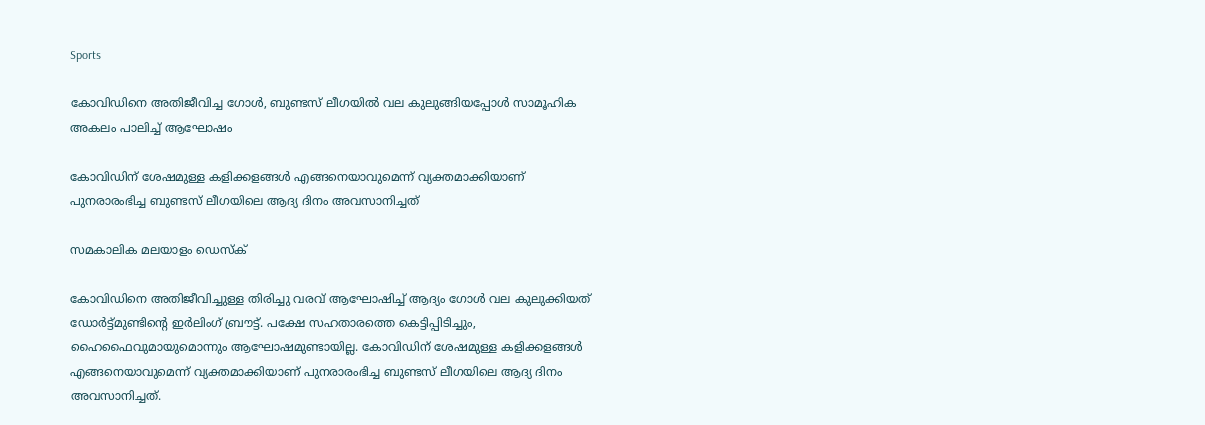Sports

കോവിഡിനെ അതിജീവിച്ച ഗോള്‍, ബുണ്ടസ് ലീഗയില്‍ വല കുലുങ്ങിയപ്പോള്‍ സാമൂഹിക അകലം പാലിച്ച് ആഘോഷം

കോവിഡിന് ശേഷമുള്ള കളിക്കളങ്ങള്‍ എങ്ങനെയാവുമെന്ന് വ്യക്തമാക്കിയാണ് പുനരാരംഭിച്ച ബുണ്ടസ് ലീഗയിലെ ആദ്യ ദിനം അവസാനിച്ചത്

സമകാലിക മലയാളം ഡെസ്ക്

കോവിഡിനെ അതിജീവിച്ചുള്ള തിരിച്ചു വരവ് ആഘോഷിച്ച് ആദ്യം ഗോള്‍ വല കുലുക്കിയത് ഡോര്‍ട്ട്മുണ്ടിന്റെ ഇര്‍ലിംഗ് ബ്രൗട്ട്. പക്ഷേ സഹതാരത്തെ കെട്ടിപ്പിടിച്ചും, ഹൈഫൈവുമായുമൊന്നും ആഘോഷമുണ്ടായില്ല. കോവിഡിന് ശേഷമുള്ള കളിക്കളങ്ങള്‍ എങ്ങനെയാവുമെന്ന് വ്യക്തമാക്കിയാണ് പുനരാരംഭിച്ച ബുണ്ടസ് ലീഗയിലെ ആദ്യ ദിനം അവസാനിച്ചത്.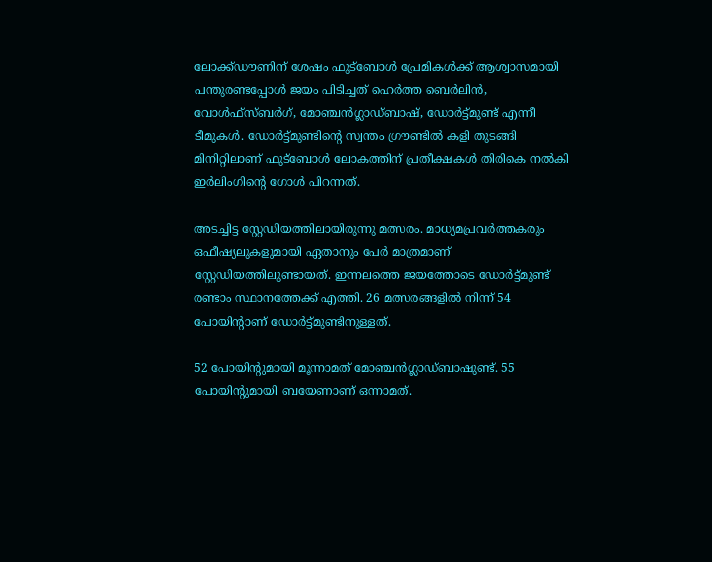ലോക്ക്ഡൗണിന് ശേഷം ഫുട്‌ബോള്‍ പ്രേമികള്‍ക്ക് ആശ്വാസമായി പന്തുരണ്ടപ്പോള്‍ ജയം പിടിച്ചത് ഹെര്‍ത്ത ബെര്‍ലിന്‍, വോള്‍ഫ്‌സ്ബര്‍ഗ്, മോഞ്ചന്‍ഗ്ലാഡ്ബാഷ്, ഡോര്‍ട്ട്മുണ്ട് എന്നീ ടീമുകള്‍. ഡോര്‍ട്ട്മുണ്ടിന്റെ സ്വന്തം ഗ്രൗണ്ടില്‍ കളി തുടങ്ങി മിനിറ്റിലാണ് ഫുട്‌ബോള്‍ ലോകത്തിന് പ്രതീക്ഷകള്‍ തിരികെ നല്‍കി ഇര്‍ലിംഗിന്റെ ഗോള്‍ പിറന്നത്.

അടച്ചിട്ട സ്റ്റേഡിയത്തിലായിരുന്നു മത്സരം. മാധ്യമപ്രവര്‍ത്തകരും ഒഫീഷ്യലുകളുമായി ഏതാനും പേര്‍ മാത്രമാണ് സ്റ്റേഡിയത്തിലുണ്ടായത്. ഇന്നലത്തെ ജയത്തോടെ ഡോര്‍ട്ട്മുണ്ട് രണ്ടാം സ്ഥാനത്തേക്ക് എത്തി. 26 മത്സരങ്ങളില്‍ നിന്ന് 54 പോയിന്റാണ് ഡോര്‍ട്ട്മുണ്ടിനുള്ളത്.

52 പോയിന്റുമായി മൂന്നാമത് മോഞ്ചന്‍ഗ്ലാഡ്ബാഷുണ്ട്. 55 പോയിന്റുമായി ബയേണാണ് ഒന്നാമത്.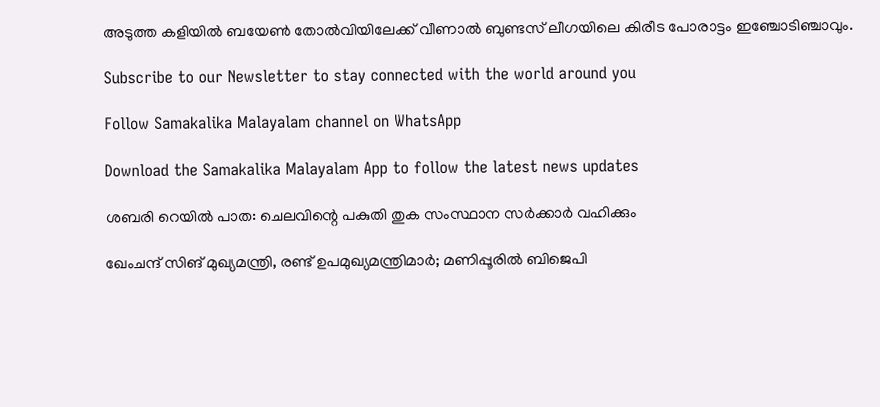അടുത്ത കളിയില്‍ ബയേണ്‍ തോല്‍വിയിലേക്ക് വീണാല്‍ ബുണ്ടസ് ലീഗയിലെ കിരീട പോരാട്ടം ഇഞ്ചോടിഞ്ചാവും.

Subscribe to our Newsletter to stay connected with the world around you

Follow Samakalika Malayalam channel on WhatsApp

Download the Samakalika Malayalam App to follow the latest news updates

ശബരി റെയില്‍ പാത: ചെലവിന്റെ പകുതി തുക സംസ്ഥാന സര്‍ക്കാര്‍ വഹിക്കും

ഖേംചന്ദ് സിങ് മുഖ്യമന്ത്രി, രണ്ട് ഉപമുഖ്യമന്ത്രിമാര്‍; മണിപ്പൂരില്‍ ബിജെപി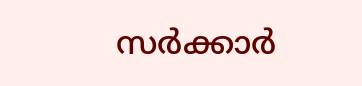സര്‍ക്കാര്‍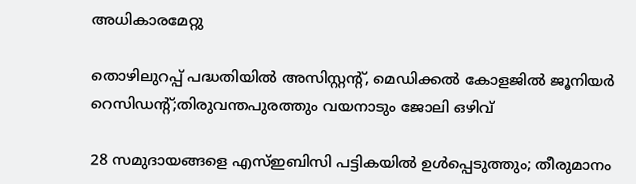അധികാരമേറ്റു

തൊഴിലുറപ്പ് പദ്ധതിയിൽ അസിസ്റ്റന്റ്, മെഡിക്കൽ കോളജിൽ ജൂനിയർ റെസിഡന്റ്;തിരുവന്തപുരത്തും വയനാടും ജോലി ഒഴിവ്

28 സമുദായങ്ങളെ എസ്ഇബിസി പട്ടികയില്‍ ഉള്‍പ്പെടുത്തും; തീരുമാനം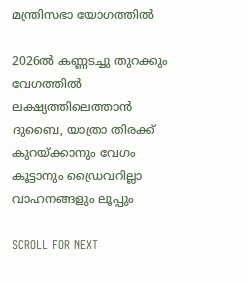മന്ത്രിസഭാ യോഗത്തില്‍

2026ൽ കണ്ണടച്ചു തുറക്കും വേഗത്തിൽ ലക്ഷ്യത്തിലെത്താൻ ദുബൈ, യാത്രാ തിരക്ക് കുറയ്ക്കാനും വേഗം കൂട്ടാനും ഡ്രൈവറില്ലാ വാഹനങ്ങളും ലൂപ്പും

SCROLL FOR NEXT